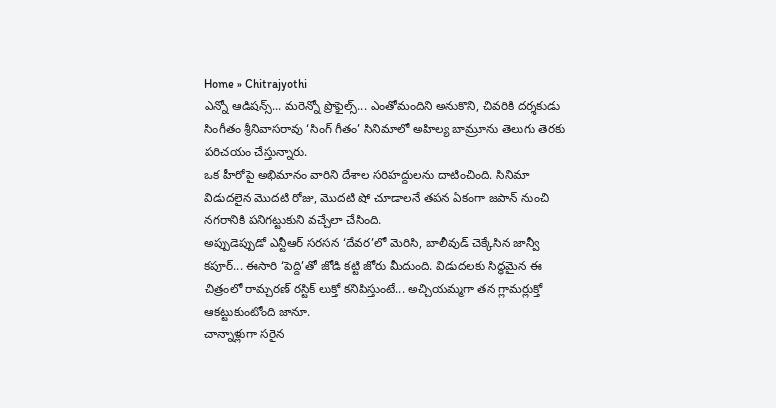Home » Chitrajyothi
ఎన్నో ఆడిషన్స్... మరెన్నో ప్రొఫైల్స్... ఎంతోమందిని అనుకొని, చివరికి దర్శకుడు సింగీతం శ్రీనివాసరావు ‘సింగ్ గీతం’ సినిమాలో అహిల్య బామ్రూను తెలుగు తెరకు పరిచయం చేస్తున్నారు.
ఒక హీరోపై అభిమానం వారిని దేశాల సరిహద్దులను దాటించింది. సినిమా విడుదలైన మొదటి రోజు, మొదటి షో చూడాలనే తపన ఏకంగా జపాన్ నుంచి నగరానికి పనిగట్టుకుని వచ్చేలా చేసింది.
అప్పుడెప్పుడో ఎన్టీఆర్ సరసన ‘దేవర’లో మెరిసి, బాలీవుడ్ చెక్కేసిన జాన్వీ కపూర్... ఈసారి ‘పెద్ది’తో జోడి కట్టి జోరు మీదుంది. విడుదలకు సిద్ధమైన ఈ చిత్రంలో రామ్చరణ్ రస్టిక్ లుక్తో కనిపిస్తుంటే... అచ్చియమ్మగా తన గ్లామర్లుక్తో ఆకట్టుకుంటోంది జానూ.
చాన్నాళ్లుగా సరైన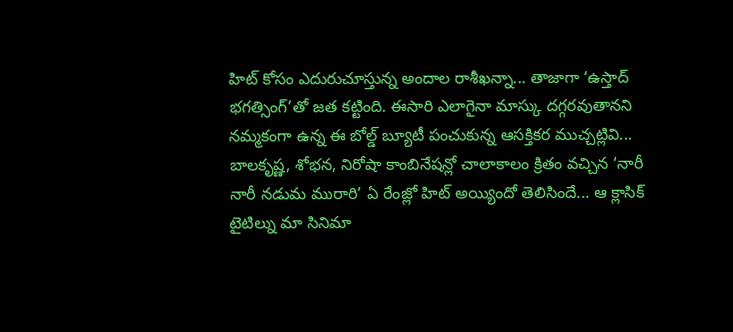హిట్ కోసం ఎదురుచూస్తున్న అందాల రాశీఖన్నా... తాజాగా ‘ఉస్తాద్ భగత్సింగ్’తో జత కట్టింది. ఈసారి ఎలాగైనా మాస్కు దగ్గరవుతానని నమ్మకంగా ఉన్న ఈ బోల్డ్ బ్యూటీ పంచుకున్న ఆసక్తికర ముచ్చట్లివి...
బాలకృష్ణ, శోభన, నిరోషా కాంబినేషన్లో చాలాకాలం క్రితం వచ్చిన ‘నారీ నారీ నడుమ మురారి’ ఏ రేంజ్లో హిట్ అయ్యిందో తెలిసిందే... ఆ క్లాసిక్ టైటిల్ను మా సినిమా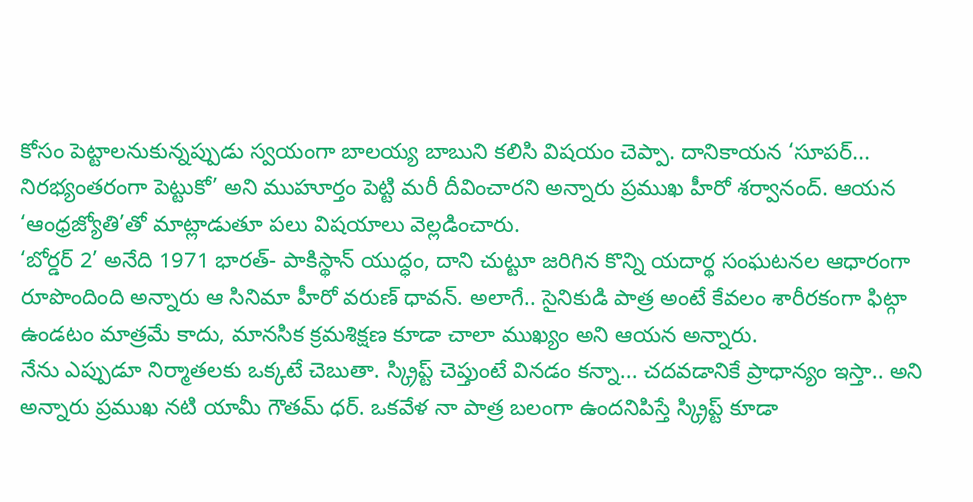కోసం పెట్టాలనుకున్నప్పుడు స్వయంగా బాలయ్య బాబుని కలిసి విషయం చెప్పా. దానికాయన ‘సూపర్... నిరభ్యంతరంగా పెట్టుకో’ అని ముహూర్తం పెట్టి మరీ దీవించారని అన్నారు ప్రముఖ హీరో శర్వానంద్. ఆయన ‘ఆంధ్రజ్యోతి’తో మాట్లాడుతూ పలు విషయాలు వెల్లడించారు.
‘బోర్డర్ 2’ అనేది 1971 భారత్- పాకిస్థాన్ యుద్ధం, దాని చుట్టూ జరిగిన కొన్ని యదార్థ సంఘటనల ఆధారంగా రూపొందింది అన్నారు ఆ సినిమా హీరో వరుణ్ ధావన్. అలాగే.. సైనికుడి పాత్ర అంటే కేవలం శారీరకంగా ఫిట్గా ఉండటం మాత్రమే కాదు, మానసిక క్రమశిక్షణ కూడా చాలా ముఖ్యం అని ఆయన అన్నారు.
నేను ఎప్పుడూ నిర్మాతలకు ఒక్కటే చెబుతా. స్క్రిప్ట్ చెప్తుంటే వినడం కన్నా... చదవడానికే ప్రాధాన్యం ఇస్తా.. అని అన్నారు ప్రముఖ నటి యామీ గౌతమ్ ధర్. ఒకవేళ నా పాత్ర బలంగా ఉందనిపిస్తే స్క్రిప్ట్ కూడా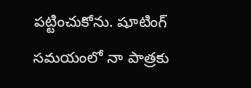పట్టించుకోను. షూటింగ్ సమయంలో నా పాత్రకు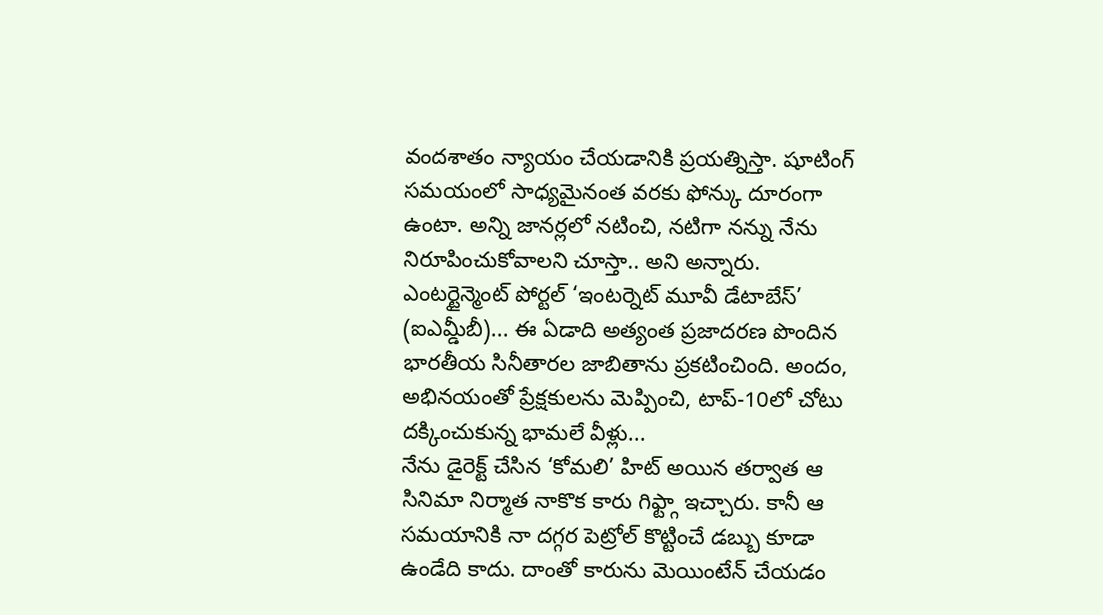వందశాతం న్యాయం చేయడానికి ప్రయత్నిస్తా. షూటింగ్ సమయంలో సాధ్యమైనంత వరకు ఫోన్కు దూరంగా ఉంటా. అన్ని జానర్లలో నటించి, నటిగా నన్ను నేను నిరూపించుకోవాలని చూస్తా.. అని అన్నారు.
ఎంటర్టైన్మెంట్ పోర్టల్ ‘ఇంటర్నెట్ మూవీ డేటాబేస్’ (ఐఎమ్డీబీ)... ఈ ఏడాది అత్యంత ప్రజాదరణ పొందిన భారతీయ సినీతారల జాబితాను ప్రకటించింది. అందం, అభినయంతో ప్రేక్షకులను మెప్పించి, టాప్-10లో చోటు దక్కించుకున్న భామలే వీళ్లు...
నేను డైరెక్ట్ చేసిన ‘కోమలి’ హిట్ అయిన తర్వాత ఆ సినిమా నిర్మాత నాకొక కారు గిఫ్ట్గా ఇచ్చారు. కానీ ఆ సమయానికి నా దగ్గర పెట్రోల్ కొట్టించే డబ్బు కూడా ఉండేది కాదు. దాంతో కారును మెయింటేన్ చేయడం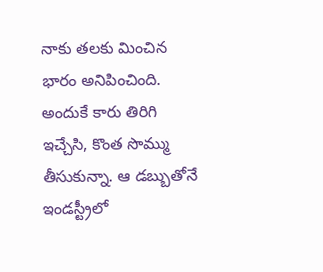నాకు తలకు మించిన భారం అనిపించింది. అందుకే కారు తిరిగి ఇచ్చేసి, కొంత సొమ్ము తీసుకున్నా. ఆ డబ్బుతోనే ఇండస్ట్రీలో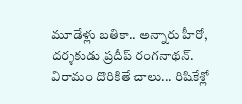మూడేళ్లు బతికా.. అన్నారు హీరో, దర్శకుడు ప్రదీప్ రంగనాథన్.
విరామం దొరికితే చాలు... రిషికేశ్లో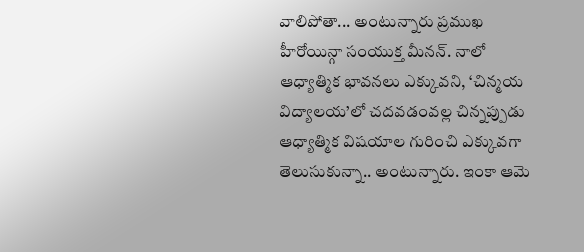వాలిపోతా... అంటున్నారు ప్రముఖ హీరోయిన్గా సంయుక్త మీనన్. నాలో ఆధ్యాత్మిక భావనలు ఎక్కువని, ‘చిన్మయ విద్యాలయ’లో చదవడంవల్ల చిన్నప్పుడు ఆధ్యాత్మిక విషయాల గురించి ఎక్కువగా తెలుసుకున్నా.. అంటున్నారు. ఇంకా ఆమె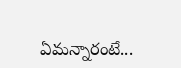ఏమన్నారంటే...